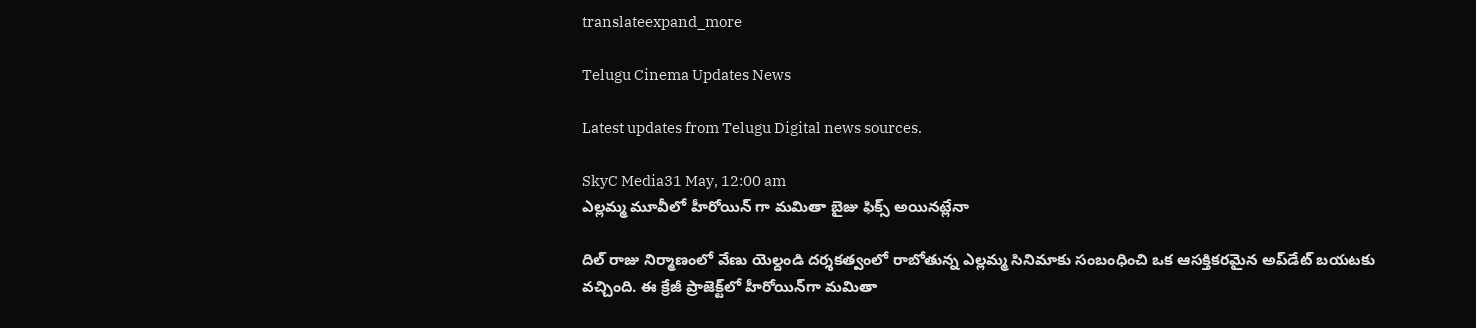translateexpand_more

Telugu Cinema Updates News

Latest updates from Telugu Digital news sources.

SkyC Media31 May, 12:00 am
ఎల్లమ్మ మూవీలో హీరోయిన్ గా మమితా బైజు ఫిక్స్ అయినట్లేనా

దిల్ రాజు నిర్మాణంలో వేణు యెల్దండి దర్శకత్వంలో రాబోతున్న ఎల్లమ్మ సినిమాకు సంబంధించి ఒక ఆసక్తికరమైన అప్‌డేట్ బయటకు వచ్చింది. ఈ క్రేజీ ప్రాజెక్ట్‌లో హీరోయిన్‌గా మమితా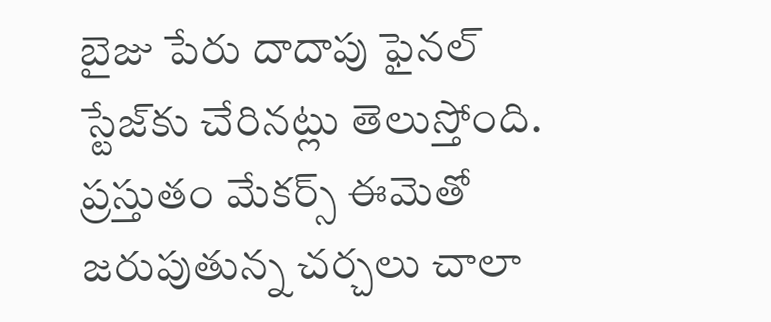బైజు పేరు దాదాపు ఫైనల్ స్టేజ్‌కు చేరినట్లు తెలుస్తోంది. ప్రస్తుతం మేకర్స్ ఈమెతో జరుపుతున్న చర్చలు చాలా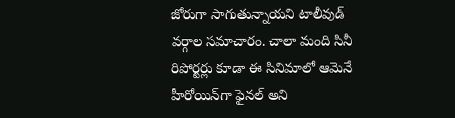జోరుగా సాగుతున్నాయని టాలీవుడ్ వర్గాల సమాచారం. చాలా మంది సినీ రిపోర్టర్లు కూడా ఈ సినిమాలో ఆమెనే హీరోయిన్‌గా ఫైనల్ అని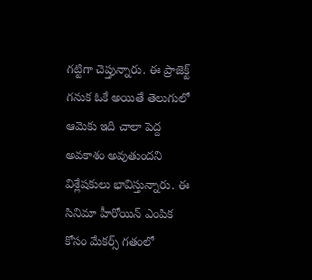గట్టిగా చెప్తున్నారు. ఈ ప్రాజెక్ట్ గనుక ఓకే అయితే తెలుగులో ఆమెకు ఇది చాలా పెద్ద అవకాశం అవుతుందని విశ్లేషకులు భావిస్తున్నారు. ఈ సినిమా హీరోయిన్ ఎంపిక కోసం మేకర్స్ గతంలో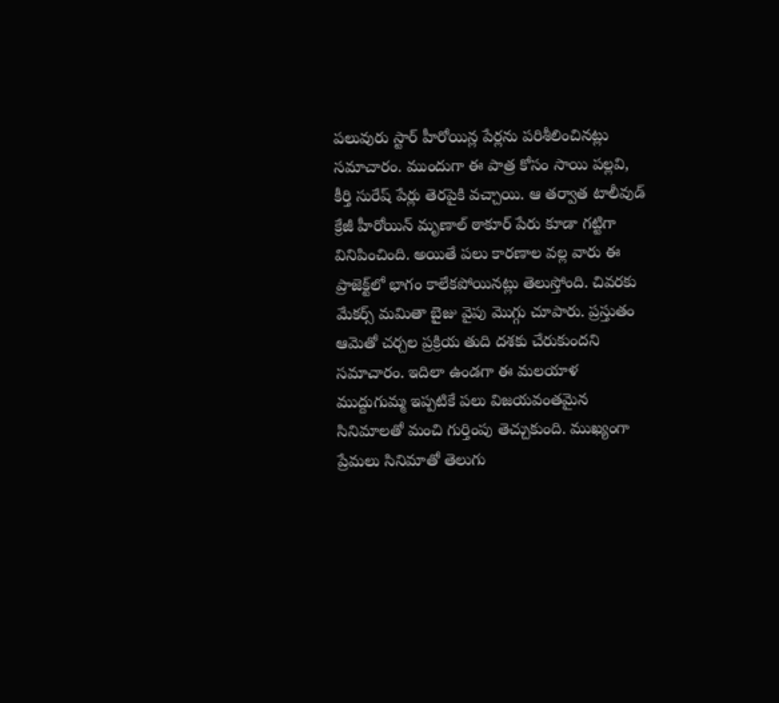పలువురు స్టార్ హీరోయిన్ల పేర్లను పరిశీలించినట్లు సమాచారం. ముందుగా ఈ పాత్ర కోసం సాయి పల్లవి, కీర్తి సురేష్ పేర్లు తెరపైకి వచ్చాయి. ఆ తర్వాత టాలీవుడ్ క్రేజీ హీరోయిన్ మృణాల్ ఠాకూర్ పేరు కూడా గట్టిగా వినిపించింది. అయితే పలు కారణాల వల్ల వారు ఈ ప్రాజెక్ట్‌లో భాగం కాలేకపోయినట్లు తెలుస్తోంది. చివరకు మేకర్స్ మమితా బైజు వైపు మొగ్గు చూపారు. ప్రస్తుతం ఆమెతో చర్చల ప్రక్రియ తుది దశకు చేరుకుందని సమాచారం. ఇదిలా ఉండగా ఈ మలయాళ ముద్దుగుమ్మ ఇప్పటికే పలు విజయవంతమైన సినిమాలతో మంచి గుర్తింపు తెచ్చుకుంది. ముఖ్యంగా ప్రేమలు సినిమాతో తెలుగు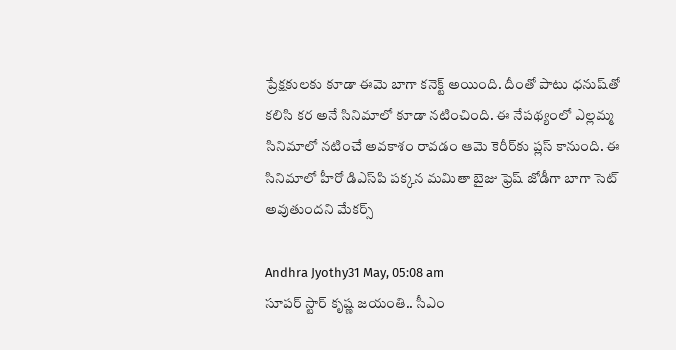ప్రేక్షకులకు కూడా ఈమె బాగా కనెక్ట్ అయింది. దీంతో పాటు ధనుష్‌తో కలిసి కర అనే సినిమాలో కూడా నటించింది. ఈ నేపథ్యంలో ఎల్లమ్మ సినిమాలో నటించే అవకాశం రావడం ఆమె కెరీర్‌కు ప్లస్ కానుంది. ఈ సినిమాలో హీరో డిఎస్‌పి పక్కన మమితా బైజు ఫ్రెష్ జోడీగా బాగా సెట్ అవుతుందని మేకర్స్

Andhra Jyothy31 May, 05:08 am
సూపర్ స్టార్ కృష్ణ జయంతి.. సీఎం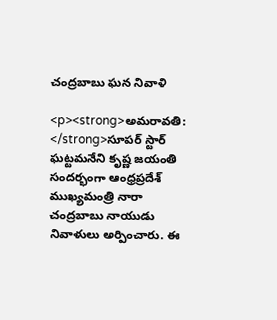చంద్రబాబు ఘన నివాళి

<p><strong>అమరావతి: </strong>సూపర్ స్టార్ ఘట్టమనేని కృష్ణ జయంతి సందర్భంగా ఆంధ్రప్రదేశ్ ముఖ్యమంత్రి నారా చంద్రబాబు నాయుడు నివాళులు అర్పించారు. ఈ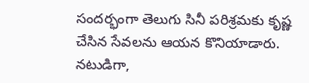సందర్భంగా తెలుగు సినీ పరిశ్రమకు కృష్ణ చేసిన సేవలను ఆయన కొనియాడారు. నటుడిగా,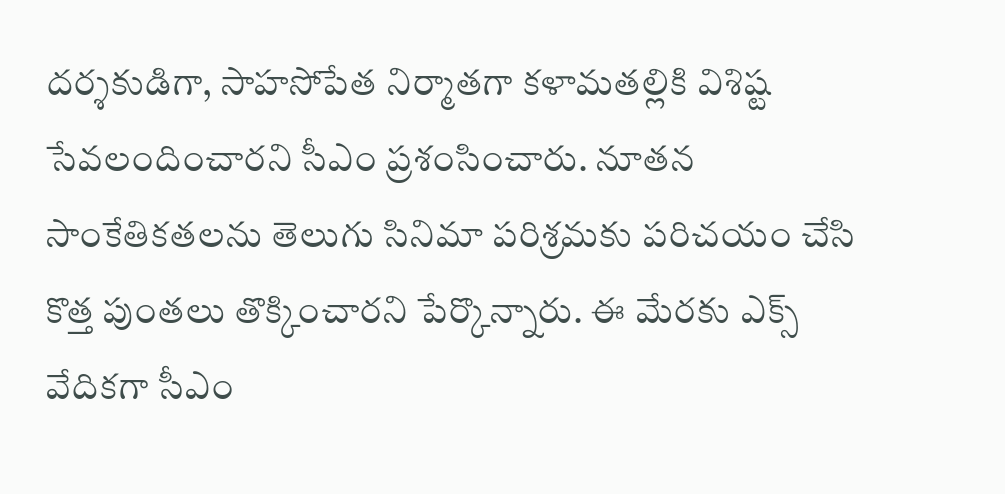దర్శకుడిగా, సాహసోపేత నిర్మాతగా కళామతల్లికి విశిష్ట సేవలందించారని సీఎం ప్రశంసించారు. నూతన సాంకేతికతలను తెలుగు సినిమా పరిశ్రమకు పరిచయం చేసి కొత్త పుంతలు తొక్కించారని పేర్కొన్నారు. ఈ మేరకు ఎక్స్ వేదికగా సీఎం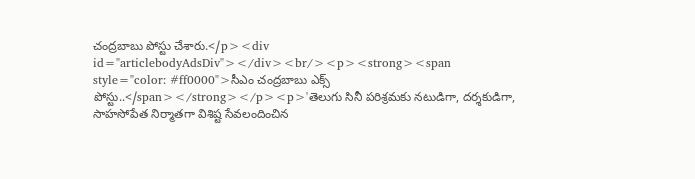చంద్రబాబు పోస్టు చేశారు.</p><div id="articlebodyAdsDiv"></div><br/><p><strong><span style="color: #ff0000">సీఎం చంద్రబాబు ఎక్స్ పోస్టు..</span></strong></p><p>'తెలుగు సినీ పరిశ్రమకు నటుడిగా, దర్శకుడిగా, సాహసోపేత నిర్మాతగా విశిష్ట సేవలందించిన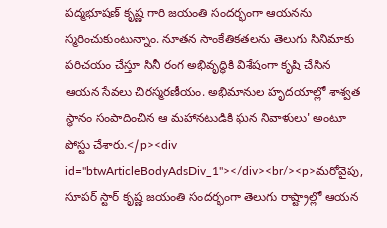పద్మభూషణ్ కృష్ణ గారి జయంతి సందర్భంగా ఆయనను స్మరించుకుంటున్నాం. నూతన సాంకేతికతలను తెలుగు సినిమాకు పరిచయం చేస్తూ సినీ రంగ అభివృద్ధికి విశేషంగా కృషి చేసిన ఆయన సేవలు చిరస్మరణీయం. అభిమానుల హృదయాల్లో శాశ్వత స్థానం సంపాదించిన ఆ మహానటుడికి ఘన నివాళులు' అంటూ పోస్టు చేశారు.</p><div id="btwArticleBodyAdsDiv_1"></div><br/><p>మరోవైపు, సూపర్ స్టార్ కృష్ణ జయంతి సందర్భంగా తెలుగు రాష్ట్రాల్లో ఆయన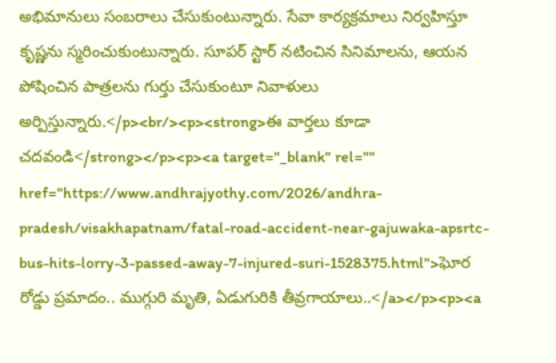అభిమానులు సంబరాలు చేసుకుంటున్నారు. సేవా కార్యక్రమాలు నిర్వహిస్తూ కృష్ణను స్మరించుకుంటున్నారు. సూపర్ స్టార్ నటించిన సినిమాలను, ఆయన పోషించిన పాత్రలను గుర్తు చేసుకుంటూ నివాళులు అర్పిస్తున్నారు.</p><br/><p><strong>ఈ వార్తలు కూడా చదవండి</strong></p><p><a target="_blank" rel="" href="https://www.andhrajyothy.com/2026/andhra-pradesh/visakhapatnam/fatal-road-accident-near-gajuwaka-apsrtc-bus-hits-lorry-3-passed-away-7-injured-suri-1528375.html">ఘోర రోడ్డు ప్రమాదం.. ముగ్గురి మృతి, ఏడుగురికి తీవ్రగాయాలు..</a></p><p><a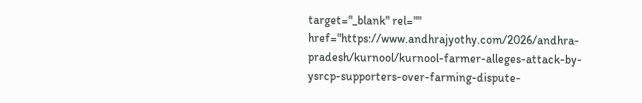target="_blank" rel="" href="https://www.andhrajyothy.com/2026/andhra-pradesh/kurnool/kurnool-farmer-alleges-attack-by-ysrcp-supporters-over-farming-dispute-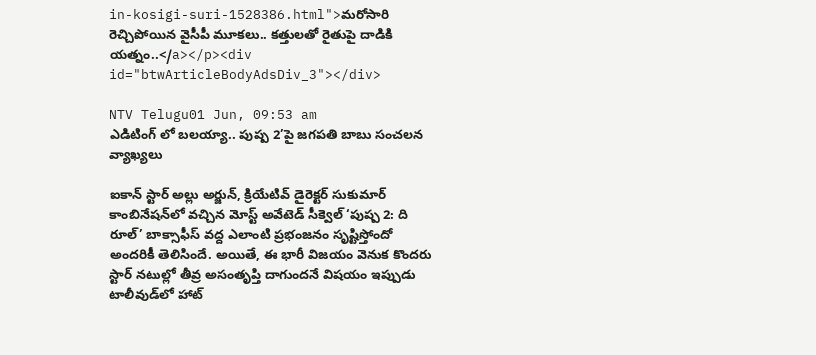in-kosigi-suri-1528386.html">మరోసారి రెచ్చిపోయిన వైసీపీ మూకలు.. కత్తులతో రైతుపై దాడికి యత్నం..</a></p><div id="btwArticleBodyAdsDiv_3"></div>

NTV Telugu01 Jun, 09:53 am
ఎడిటింగ్ లో బలయ్యా.. పుష్ప 2’పై జగపతి బాబు సంచలన వ్యాఖ్యలు

ఐకాన్ స్టార్ అల్లు అర్జున్, క్రియేటివ్ డైరెక్టర్ సుకుమార్ కాంబినేషన్‌లో వచ్చిన మోస్ట్ అవేటెడ్ సీక్వెల్ ‘పుష్ప 2: ది రూల్’ బాక్సాఫీస్ వద్ద ఎలాంటి ప్రభంజనం సృష్టిస్తోందో అందరికీ తెలిసిందే. అయితే, ఈ భారీ విజయం వెనుక కొందరు స్టార్ నటుల్లో తీవ్ర అసంతృప్తి దాగుందనే విషయం ఇప్పుడు టాలీవుడ్‌లో హాట్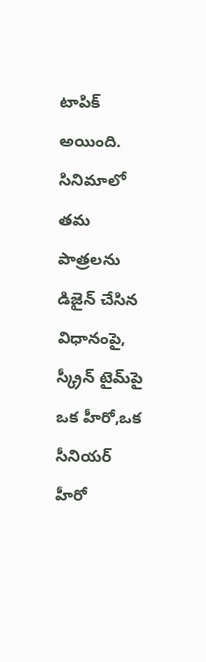టాపిక్‌ అయింది. సినిమాలో తమ పాత్రలను డిజైన్ చేసిన విధానంపై, స్క్రీన్ టైమ్‌పై ఒక హీరో,ఒక సీనియర్ హీరో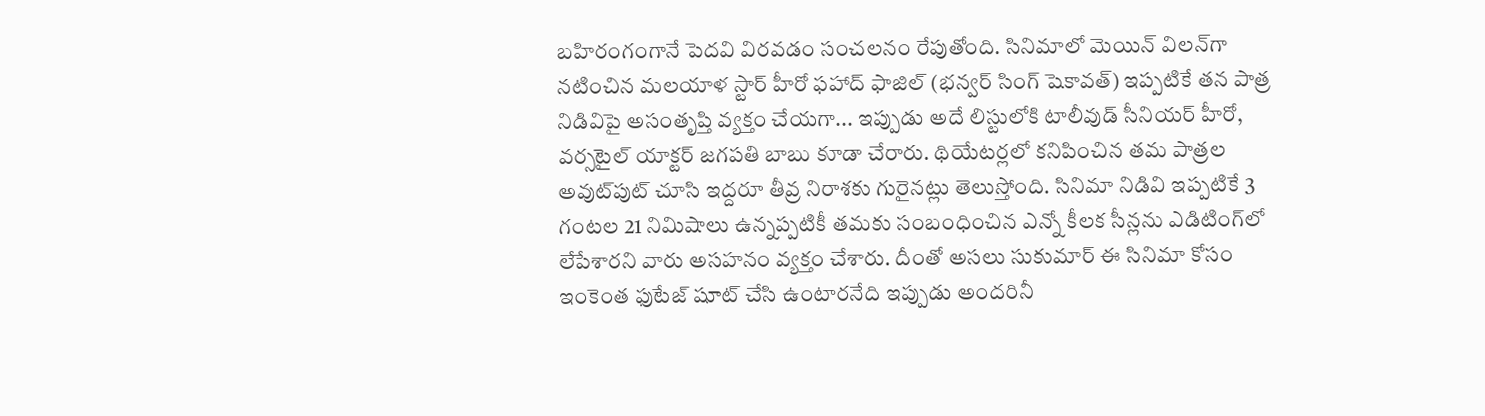బహిరంగంగానే పెదవి విరవడం సంచలనం రేపుతోంది. సినిమాలో మెయిన్ విలన్‌గా నటించిన మలయాళ స్టార్ హీరో ఫహాద్ ఫాజిల్ (భన్వర్ సింగ్ షెకావత్) ఇప్పటికే తన పాత్ర నిడివిపై అసంతృప్తి వ్యక్తం చేయగా... ఇప్పుడు అదే లిస్టులోకి టాలీవుడ్ సీనియర్ హీరో, వర్సటైల్ యాక్టర్ జగపతి బాబు కూడా చేరారు. థియేటర్లలో కనిపించిన తమ పాత్రల అవుట్‌పుట్ చూసి ఇద్దరూ తీవ్ర నిరాశకు గురైనట్లు తెలుస్తోంది. సినిమా నిడివి ఇప్పటికే 3 గంటల 21 నిమిషాలు ఉన్నప్పటికీ తమకు సంబంధించిన ఎన్నో కీలక సీన్లను ఎడిటింగ్‌లో లేపేశారని వారు అసహనం వ్యక్తం చేశారు. దీంతో అసలు సుకుమార్ ఈ సినిమా కోసం ఇంకెంత ఫుటేజ్ షూట్ చేసి ఉంటారనేది ఇప్పుడు అందరినీ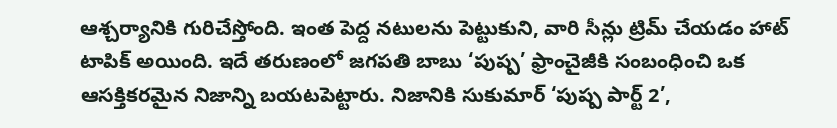ఆశ్చర్యానికి గురిచేస్తోంది. ఇంత పెద్ద నటులను పెట్టుకుని, వారి సీన్లు ట్రిమ్ చేయడం హాట్ టాపిక్ అయింది. ఇదే తరుణంలో జగపతి బాబు ‘పుష్ప’ ఫ్రాంచైజీకి సంబంధించి ఒక ఆసక్తికరమైన నిజాన్ని బయటపెట్టారు. నిజానికి సుకుమార్ ‘పుష్ప పార్ట్ 2’,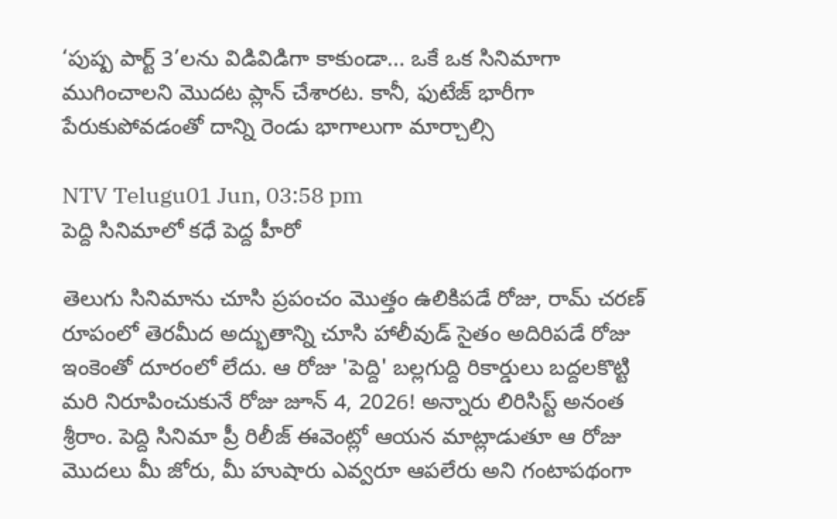‘పుష్ప పార్ట్ 3’లను విడివిడిగా కాకుండా... ఒకే ఒక సినిమాగా ముగించాలని మొదట ప్లాన్ చేశారట. కానీ, ఫుటేజ్ భారీగా పేరుకుపోవడంతో దాన్ని రెండు భాగాలుగా మార్చాల్సి

NTV Telugu01 Jun, 03:58 pm
పెద్ది సినిమాలో కధే పెద్ద హీరో

తెలుగు సినిమాను చూసి ప్రపంచం మొత్తం ఉలికిపడే రోజు, రామ్ చరణ్ రూపంలో తెరమీద అద్భుతాన్ని చూసి హాలీవుడ్ సైతం అదిరిపడే రోజు ఇంకెంతో దూరంలో లేదు. ఆ రోజు 'పెద్ది' బల్లగుద్ది రికార్డులు బద్దలకొట్టి మరి నిరూపించుకునే రోజు జూన్ 4, 2026! అన్నారు లిరిసిస్ట్ అనంత శ్రీరాం. పెద్ది సినిమా ప్రీ రిలీజ్ ఈవెంట్లో ఆయన మాట్లాడుతూ ఆ రోజు మొదలు మీ జోరు, మీ హుషారు ఎవ్వరూ ఆపలేరు అని గంటాపథంగా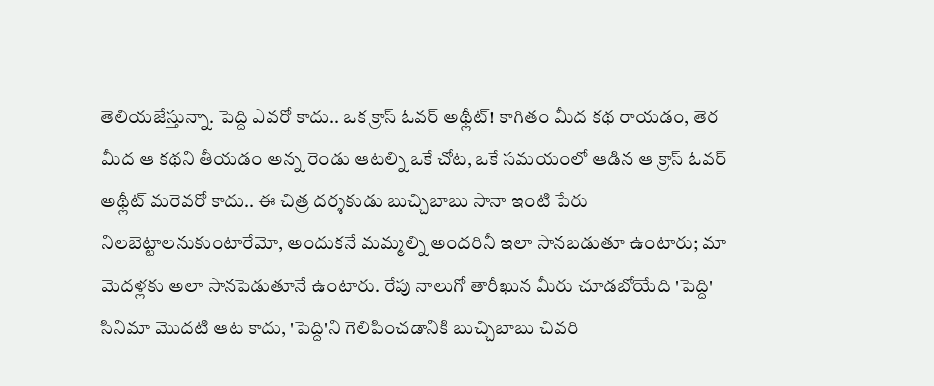తెలియజేస్తున్నా. పెద్ది ఎవరో కాదు.. ఒక క్రాస్ ఓవర్ అథ్లీట్! కాగితం మీద కథ రాయడం, తెర మీద ఆ కథని తీయడం అన్న రెండు ఆటల్ని ఒకే చోట, ఒకే సమయంలో ఆడిన ఆ క్రాస్ ఓవర్ అథ్లీట్ మరెవరో కాదు.. ఈ చిత్ర దర్శకుడు బుచ్చిబాబు సానా ఇంటి పేరు నిలబెట్టాలనుకుంటారేమో, అందుకనే మమ్మల్ని అందరినీ ఇలా సానబడుతూ ఉంటారు; మా మెదళ్లకు అలా సానపెడుతూనే ఉంటారు. రేపు నాలుగో తారీఖున మీరు చూడబోయేది 'పెద్ది' సినిమా మొదటి ఆట కాదు, 'పెద్ది'ని గెలిపించడానికి బుచ్చిబాబు చివరి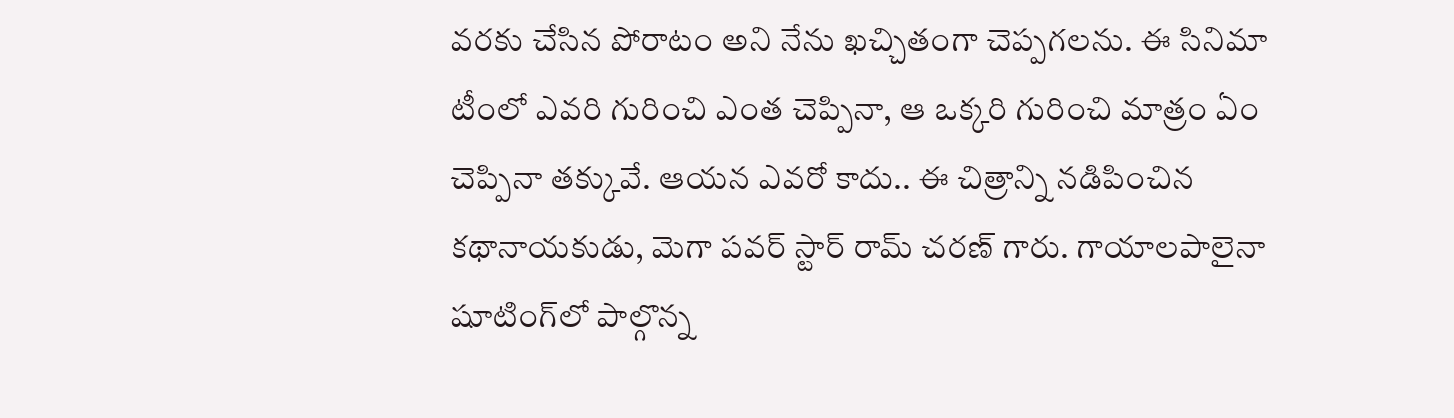వరకు చేసిన పోరాటం అని నేను ఖచ్చితంగా చెప్పగలను. ఈ సినిమా టీంలో ఎవరి గురించి ఎంత చెప్పినా, ఆ ఒక్కరి గురించి మాత్రం ఏం చెప్పినా తక్కువే. ఆయన ఎవరో కాదు.. ఈ చిత్రాన్ని నడిపించిన కథానాయకుడు, మెగా పవర్ స్టార్ రామ్ చరణ్ గారు. గాయాలపాలైనా షూటింగ్‌లో పాల్గొన్న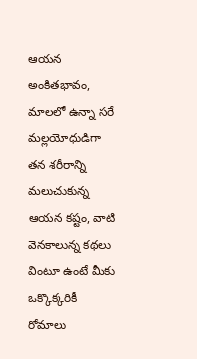ఆయన అంకితభావం, మాలలో ఉన్నా సరే మల్లయోధుడిగా తన శరీరాన్ని మలుచుకున్న ఆయన కష్టం, వాటి వెనకాలున్న కథలు వింటూ ఉంటే మీకు ఒక్కొక్కరికీ రోమాలు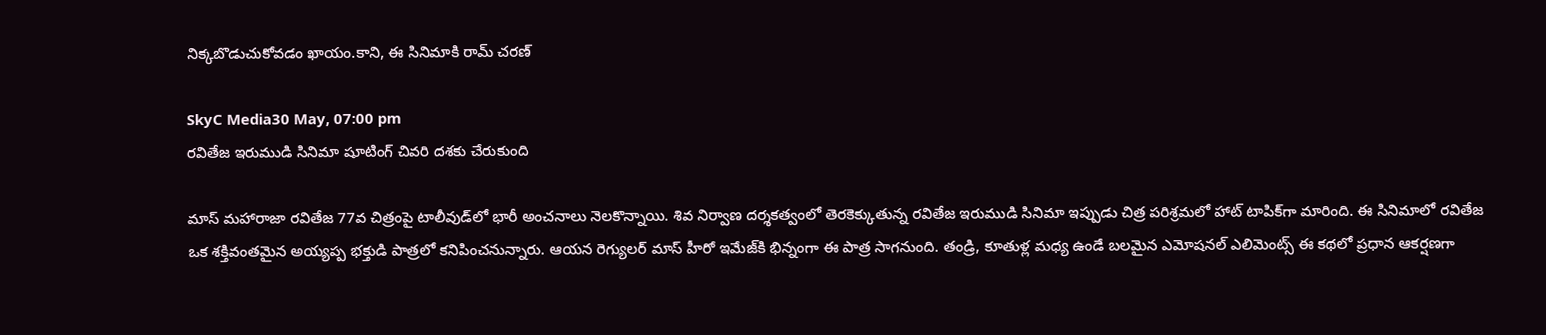నిక్కబొడుచుకోవడం ఖాయం.కాని, ఈ సినిమాకి రామ్ చరణ్

SkyC Media30 May, 07:00 pm
రవితేజ ఇరుముడి సినిమా షూటింగ్ చివరి దశకు చేరుకుంది

మాస్ మహారాజా రవితేజ 77వ చిత్రంపై టాలీవుడ్‌లో భారీ అంచనాలు నెలకొన్నాయి. శివ నిర్వాణ దర్శకత్వంలో తెరకెక్కుతున్న రవితేజ ఇరుముడి సినిమా ఇప్పుడు చిత్ర పరిశ్రమలో హాట్ టాపిక్‌గా మారింది. ఈ సినిమాలో రవితేజ ఒక శక్తివంతమైన అయ్యప్ప భక్తుడి పాత్రలో కనిపించనున్నారు. ఆయన రెగ్యులర్ మాస్ హీరో ఇమేజ్‌కి భిన్నంగా ఈ పాత్ర సాగనుంది. తండ్రి, కూతుళ్ల మధ్య ఉండే బలమైన ఎమోషనల్ ఎలిమెంట్స్ ఈ కథలో ప్రధాన ఆకర్షణగా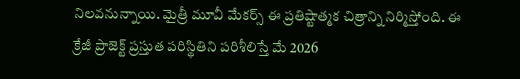నిలవనున్నాయి. మైత్రీ మూవీ మేకర్స్ ఈ ప్రతిష్టాత్మక చిత్రాన్ని నిర్మిస్తోంది. ఈ క్రేజీ ప్రాజెక్ట్ ప్రస్తుత పరిస్థితిని పరిశీలిస్తే మే 2026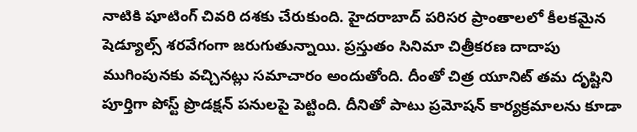నాటికి షూటింగ్ చివరి దశకు చేరుకుంది. హైదరాబాద్ పరిసర ప్రాంతాలలో కీలకమైన షెడ్యూల్స్ శరవేగంగా జరుగుతున్నాయి. ప్రస్తుతం సినిమా చిత్రీకరణ దాదాపు ముగింపునకు వచ్చినట్లు సమాచారం అందుతోంది. దీంతో చిత్ర యూనిట్ తమ దృష్టిని పూర్తిగా పోస్ట్ ప్రొడక్షన్ పనులపై పెట్టింది. దీనితో పాటు ప్రమోషన్ కార్యక్రమాలను కూడా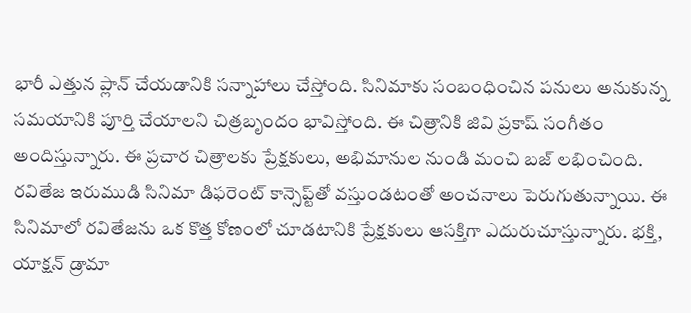భారీ ఎత్తున ప్లాన్ చేయడానికి సన్నాహాలు చేస్తోంది. సినిమాకు సంబంధించిన పనులు అనుకున్న సమయానికి పూర్తి చేయాలని చిత్రబృందం భావిస్తోంది. ఈ చిత్రానికి జివి ప్రకాష్ సంగీతం అందిస్తున్నారు. ఈ ప్రచార చిత్రాలకు ప్రేక్షకులు, అభిమానుల నుండి మంచి బజ్ లభించింది. రవితేజ ఇరుముడి సినిమా డిఫరెంట్ కాన్సెప్ట్‌తో వస్తుండటంతో అంచనాలు పెరుగుతున్నాయి. ఈ సినిమాలో రవితేజను ఒక కొత్త కోణంలో చూడటానికి ప్రేక్షకులు ఆసక్తిగా ఎదురుచూస్తున్నారు. భక్తి, యాక్షన్ డ్రామా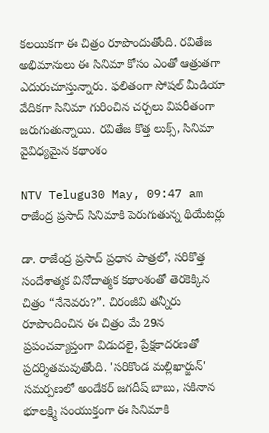కలయికగా ఈ చిత్రం రూపొందుతోంది. రవితేజ అభిమానులు ఈ సినిమా కోసం ఎంతో ఆత్రుతగా ఎదురుచూస్తున్నారు. ఫలితంగా సోషల్ మీడియా వేదికగా సినిమా గురించిన చర్చలు విపరీతంగా జరుగుతున్నాయి. రవితేజ కొత్త లుక్స్, సినిమా వైవిధ్యమైన కథాంశం

NTV Telugu30 May, 09:47 am
రాజేంద్ర ప్రసాద్ సినిమాకి పెరుగుతున్న థియేటర్లు

డా. రాజేంద్ర ప్రసాద్ ప్రధాన పాత్రలో, సరికొత్త సందేశాత్మక వినోదాత్మక కథాంశంతో తెరకెక్కిన చిత్రం “నేనెవరు?”. చిరంజీవి తన్నీరు రూపొందించిన ఈ చిత్రం మే 29న ప్రపంచవ్యాప్తంగా విడుదలై, ప్రేక్షకాదరణతో ప్రదర్శితమవుతోంది. 'సరికొండ మల్లిఖార్జున్' సమర్పణలో అండేకర్ జగదీష్ బాబు, సకినాన భూలక్ష్మి సంయుక్తంగా ఈ సినిమాకి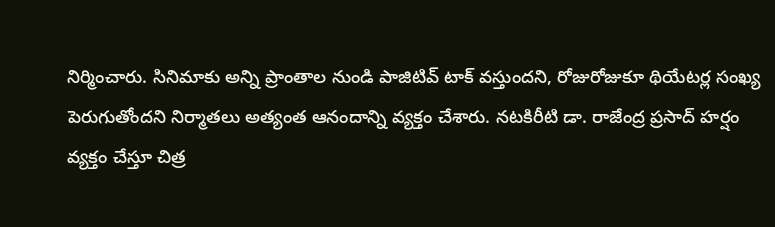నిర్మించారు. సినిమాకు అన్ని ప్రాంతాల నుండి పాజిటివ్ టాక్ వస్తుందని, రోజురోజుకూ థియేటర్ల సంఖ్య పెరుగుతోందని నిర్మాతలు అత్యంత ఆనందాన్ని వ్యక్తం చేశారు. నటకిరీటి డా. రాజేంద్ర ప్రసాద్ హర్షం వ్యక్తం చేస్తూ చిత్ర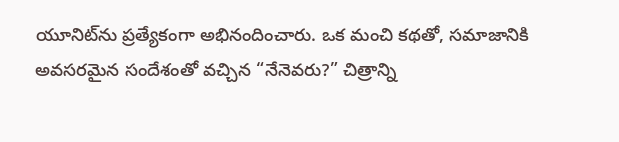యూనిట్‌ను ప్రత్యేకంగా అభినందించారు. ఒక మంచి కథతో, సమాజానికి అవసరమైన సందేశంతో వచ్చిన “నేనెవరు?” చిత్రాన్ని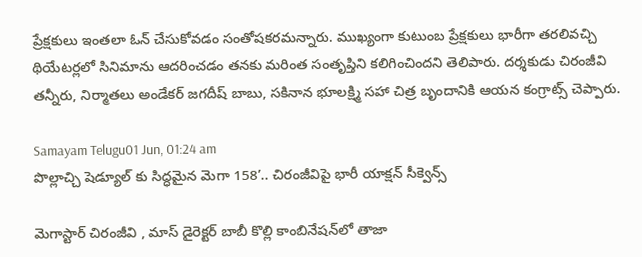ప్రేక్షకులు ఇంతలా ఓన్ చేసుకోవడం సంతోషకరమన్నారు. ముఖ్యంగా కుటుంబ ప్రేక్షకులు భారీగా తరలివచ్చి థియేటర్లలో సినిమాను ఆదరించడం తనకు మరింత సంతృప్తిని కలిగించిందని తెలిపారు. దర్శకుడు చిరంజీవి తన్నీరు, నిర్మాతలు అండేకర్ జగదీష్ బాబు, సకినాన భూలక్ష్మి సహా చిత్ర బృందానికి ఆయన కంగ్రాట్స్ చెప్పారు.

Samayam Telugu01 Jun, 01:24 am
పొల్లాచ్చి షెడ్యూల్ కు సిద్ధమైన మెగా 158’.. చిరంజీవిపై భారీ యాక్షన్ సీక్వెన్స్

మెగాస్టార్ చిరంజీవి , మాస్ డైరెక్టర్ బాబీ కొల్లి కాంబినేషన్‌లో తాజా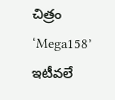చిత్రం ‘Mega158’ ఇటీవలే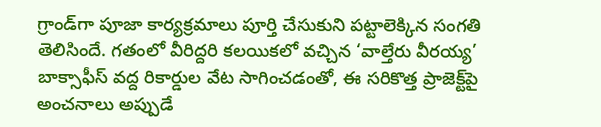గ్రాండ్‌గా పూజా కార్యక్రమాలు పూర్తి చేసుకుని పట్టాలెక్కిన సంగతి తెలిసిందే. గతంలో వీరిద్దరి కలయికలో వచ్చిన ‘వాల్తేరు వీరయ్య’ బాక్సాఫీస్ వద్ద రికార్డుల వేట సాగించడంతో, ఈ సరికొత్త ప్రాజెక్ట్‌పై అంచనాలు అప్పుడే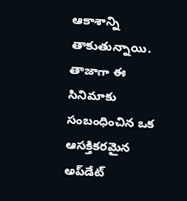ఆకాశాన్ని తాకుతున్నాయి. తాజాగా ఈ సినిమాకు సంబంధించిన ఒక ఆసక్తికరమైన అప్‌డేట్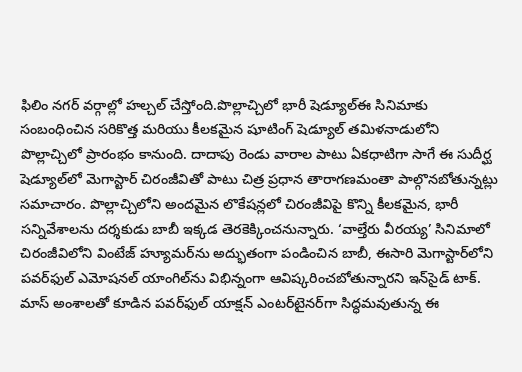ఫిలిం నగర్ వర్గాల్లో హల్చల్ చేస్తోంది.పొల్లాచ్చిలో భారీ షెడ్యూల్ఈ సినిమాకు సంబంధించిన సరికొత్త మరియు కీలకమైన షూటింగ్ షెడ్యూల్ తమిళనాడులోని పొల్లాచ్చిలో ప్రారంభం కానుంది. దాదాపు రెండు వారాల పాటు ఏకధాటిగా సాగే ఈ సుదీర్ఘ షెడ్యూల్‌లో మెగాస్టార్ చిరంజీవితో పాటు చిత్ర ప్రధాన తారాగణమంతా పాల్గొనబోతున్నట్లు సమాచారం. పొల్లాచ్చిలోని అందమైన లొకేషన్లలో చిరంజీవిపై కొన్ని కీలకమైన, భారీ సన్నివేశాలను దర్శకుడు బాబీ ఇక్కడ తెరకెక్కించనున్నారు. ‘వాల్తేరు వీరయ్య’ సినిమాలో చిరంజీవిలోని వింటేజ్ హ్యూమర్‌ను అద్భుతంగా పండించిన బాబీ, ఈసారి మెగాస్టార్‌లోని పవర్‌ఫుల్ ఎమోషనల్ యాంగిల్‌ను విభిన్నంగా ఆవిష్కరించబోతున్నారని ఇన్‌సైడ్ టాక్. మాస్ అంశాలతో కూడిన పవర్‌ఫుల్ యాక్షన్ ఎంటర్‌టైనర్‌గా సిద్ధమవుతున్న ఈ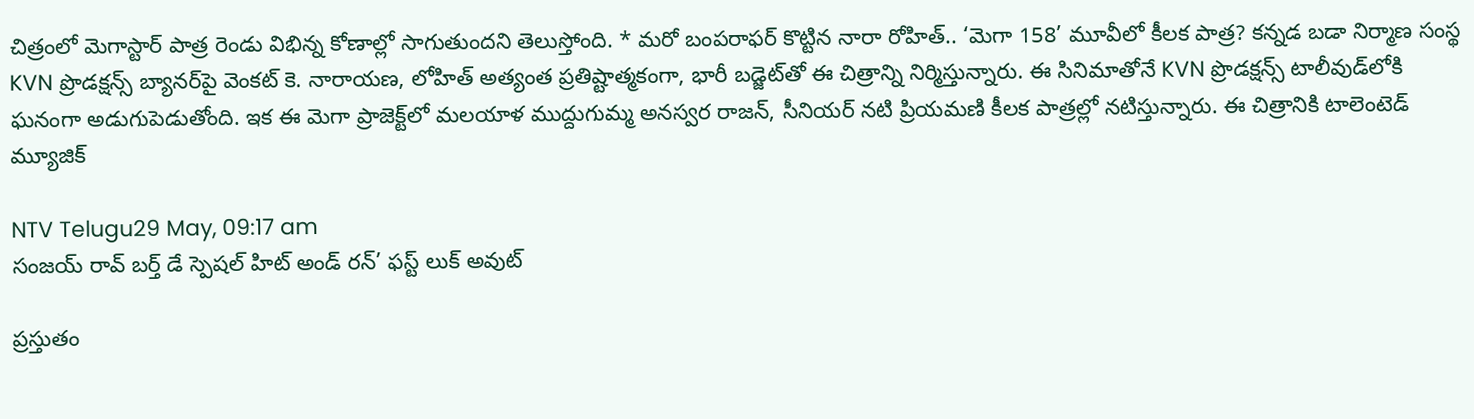చిత్రంలో మెగాస్టార్ పాత్ర రెండు విభిన్న కోణాల్లో సాగుతుందని తెలుస్తోంది. * మరో బంపరాఫర్ కొట్టిన నారా రోహిత్‌.. ‘మెగా 158’ మూవీలో కీలక పాత్ర? కన్నడ బడా నిర్మాణ సంస్థ KVN ప్రొడక్షన్స్ బ్యానర్‌పై వెంకట్ కె. నారాయణ, లోహిత్ అత్యంత ప్రతిష్టాత్మకంగా, భారీ బడ్జెట్‌తో ఈ చిత్రాన్ని నిర్మిస్తున్నారు. ఈ సినిమాతోనే KVN ప్రొడక్షన్స్ టాలీవుడ్‌లోకి ఘనంగా అడుగుపెడుతోంది. ఇక ఈ మెగా ప్రాజెక్ట్‌లో మలయాళ ముద్దుగుమ్మ అనస్వర రాజన్, సీనియర్ నటి ప్రియమణి కీలక పాత్రల్లో నటిస్తున్నారు. ఈ చిత్రానికి టాలెంటెడ్ మ్యూజిక్

NTV Telugu29 May, 09:17 am
సంజయ్ రావ్ బర్త్ డే స్పెషల్ హిట్ అండ్ రన్’ ఫస్ట్ లుక్ అవుట్

ప్రస్తుతం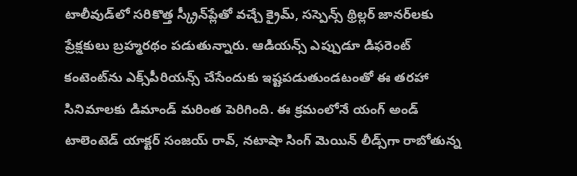టాలీవుడ్‌లో సరికొత్త స్క్రీన్‌ప్లేతో వచ్చే క్రైమ్, సస్పెన్స్ థ్రిల్లర్ జానర్‌లకు ప్రేక్షకులు బ్రహ్మరథం పడుతున్నారు. ఆడియన్స్ ఎప్పుడూ డిఫరెంట్ కంటెంట్‌ను ఎక్స్‌పీరియన్స్ చేసేందుకు ఇష్టపడుతుండటంతో ఈ తరహా సినిమాలకు డిమాండ్ మరింత పెరిగింది. ఈ క్రమంలోనే యంగ్ అండ్ టాలెంటెడ్ యాక్టర్ సంజయ్ రావ్, నటాషా సింగ్ మెయిన్ లీడ్స్‌గా రాబోతున్న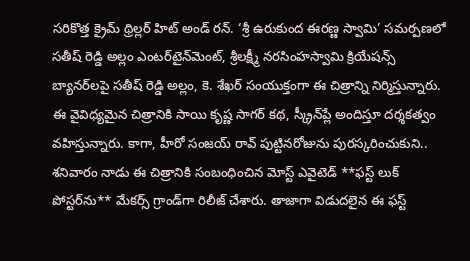సరికొత్త క్రైమ్ థ్రిల్లర్ హిట్ అండ్ రన్. ‘శ్రీ ఉరుకుంద ఈరణ్ణ స్వామి’ సమర్పణలో సతీష్ రెడ్డి అల్లం ఎంటర్‌టైన్‌మెంట్, శ్రీలక్ష్మీ నరసింహస్వామి క్రియేషన్స్ బ్యానర్‌లపై సతీష్ రెడ్డి అల్లం, కె. శేఖర్ సంయుక్తంగా ఈ చిత్రాన్ని నిర్మిస్తున్నారు. ఈ వైవిధ్యమైన చిత్రానికి సాయి కృష్ణ సాగర్ కథ, స్క్రీన్‌ప్లే అందిస్తూ దర్శకత్వం వహిస్తున్నారు. కాగా, హీరో సంజయ్ రావ్ పుట్టినరోజును పురస్కరించుకుని.. శనివారం నాడు ఈ చిత్రానికి సంబంధించిన మోస్ట్ ఎవైటెడ్ **ఫస్ట్ లుక్ పోస్టర్‌ను** మేకర్స్ గ్రాండ్‌గా రిలీజ్ చేశారు. తాజాగా విడుదలైన ఈ ఫస్ట్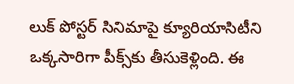లుక్ పోస్టర్ సినిమాపై క్యూరియాసిటీని ఒక్కసారిగా పీక్స్‌కు తీసుకెళ్లింది. ఈ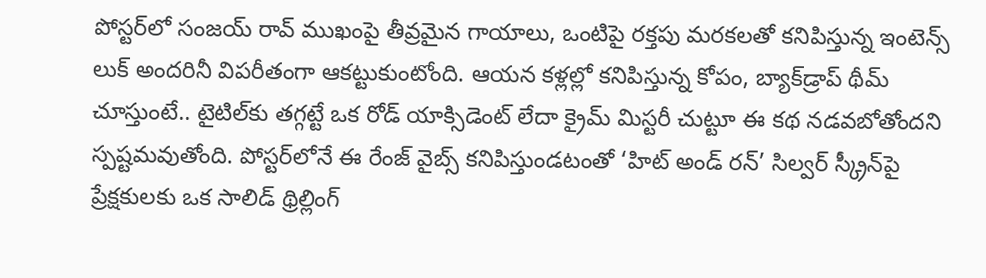పోస్టర్‌లో సంజయ్ రావ్ ముఖంపై తీవ్రమైన గాయాలు, ఒంటిపై రక్తపు మరకలతో కనిపిస్తున్న ఇంటెన్స్ లుక్ అందరినీ విపరీతంగా ఆకట్టుకుంటోంది. ఆయన కళ్లల్లో కనిపిస్తున్న కోపం, బ్యాక్‌డ్రాప్ థీమ్ చూస్తుంటే.. టైటిల్‌కు తగ్గట్టే ఒక రోడ్ యాక్సిడెంట్ లేదా క్రైమ్ మిస్టరీ చుట్టూ ఈ కథ నడవబోతోందని స్పష్టమవుతోంది. పోస్టర్‌లోనే ఈ రేంజ్ వైబ్స్ కనిపిస్తుండటంతో ‘హిట్ అండ్ రన్’ సిల్వర్ స్క్రీన్‌పై ప్రేక్షకులకు ఒక సాలిడ్ థ్రిల్లింగ్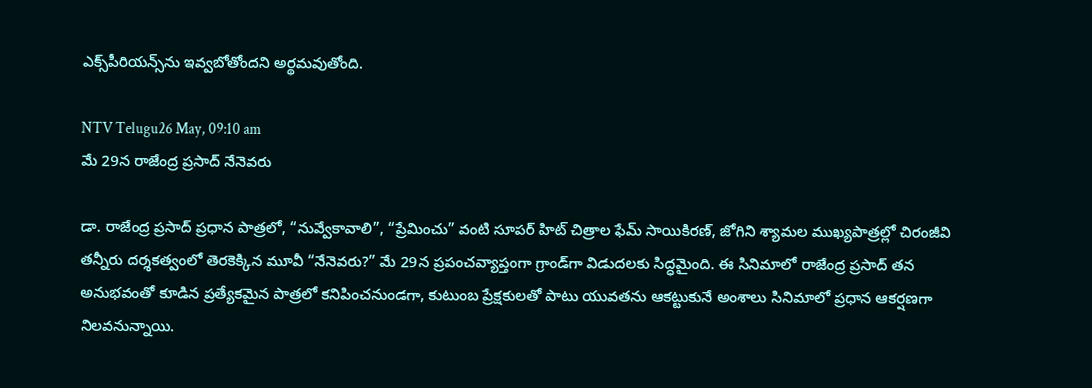ఎక్స్‌పీరియన్స్‌ను ఇవ్వబోతోందని అర్థమవుతోంది.

NTV Telugu26 May, 09:10 am
మే 29న రాజేంద్ర ప్రసాద్ నేనెవరు

డా. రాజేంద్ర ప్రసాద్ ప్రధాన పాత్రలో, “నువ్వేకావాలి”, “ప్రేమించు” వంటి సూపర్ హిట్ చిత్రాల ఫేమ్ సాయికిరణ్, జోగిని శ్యామల ముఖ్యపాత్రల్లో చిరంజీవి తన్నీరు దర్శకత్వంలో తెరకెక్కిన మూవీ “నేనెవరు?” మే 29న ప్రపంచవ్యాప్తంగా గ్రాండ్‌గా విడుదలకు సిద్ధమైంది. ఈ సినిమాలో రాజేంద్ర ప్రసాద్ తన అనుభవంతో కూడిన ప్రత్యేకమైన పాత్రలో కనిపించనుండగా, కుటుంబ ప్రేక్షకులతో పాటు యువతను ఆకట్టుకునే అంశాలు సినిమాలో ప్రధాన ఆకర్షణగా నిలవనున్నాయి.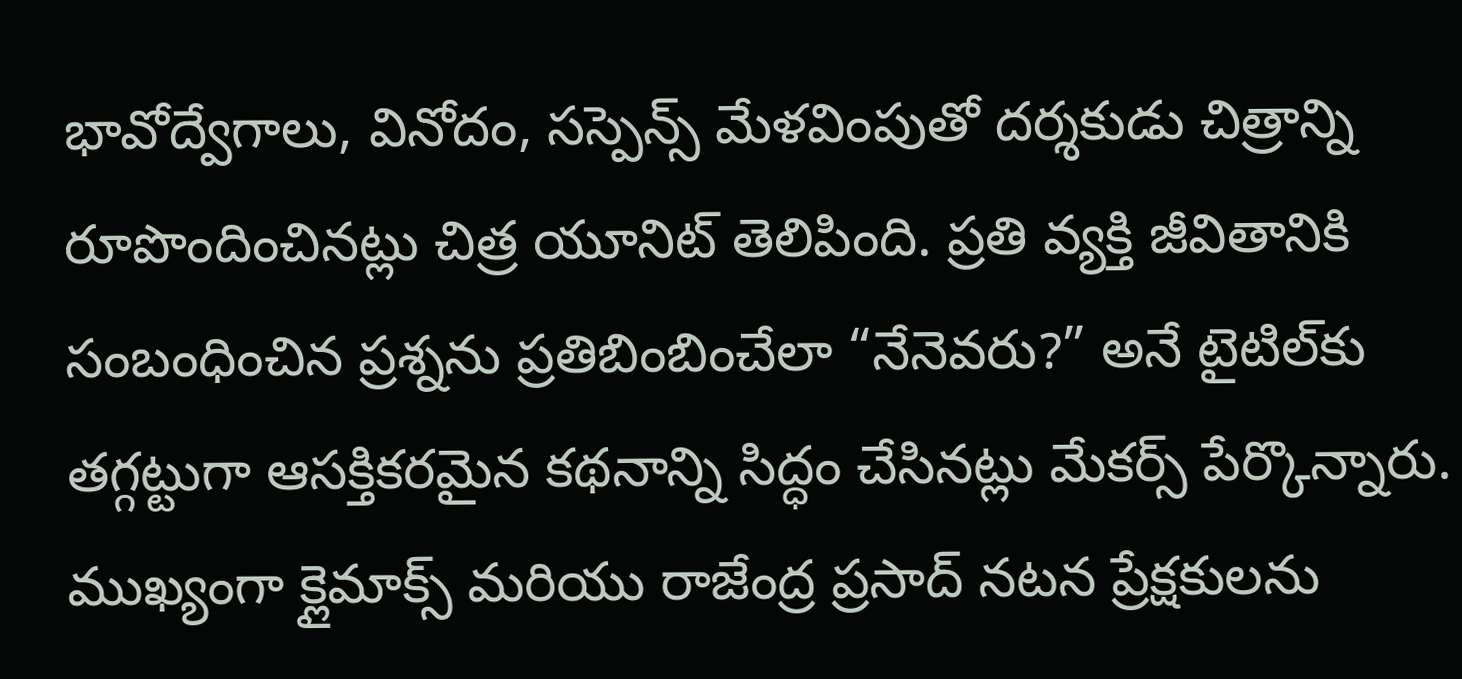భావోద్వేగాలు, వినోదం, సస్పెన్స్ మేళవింపుతో దర్శకుడు చిత్రాన్ని రూపొందించినట్లు చిత్ర యూనిట్ తెలిపింది. ప్రతి వ్యక్తి జీవితానికి సంబంధించిన ప్రశ్నను ప్రతిబింబించేలా “నేనెవరు?” అనే టైటిల్‌కు తగ్గట్టుగా ఆసక్తికరమైన కథనాన్ని సిద్ధం చేసినట్లు మేకర్స్ పేర్కొన్నారు. ముఖ్యంగా క్లైమాక్స్ మరియు రాజేంద్ర ప్రసాద్ నటన ప్రేక్షకులను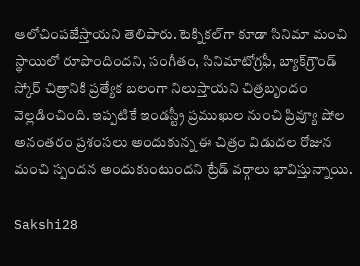ఆలోచింపజేస్తాయని తెలిపారు. టెక్నికల్‌గా కూడా సినిమా మంచి స్థాయిలో రూపొందిందని, సంగీతం, సినిమాటోగ్రఫీ, బ్యాక్‌గ్రౌండ్ స్కోర్ చిత్రానికి ప్రత్యేక బలంగా నిలుస్తాయని చిత్రబృందం వెల్లడించింది. ఇప్పటికే ఇండస్ట్రీ ప్రముఖుల నుంచి ప్రివ్యూ షోల అనంతరం ప్రశంసలు అందుకున్న ఈ చిత్రం విడుదల రోజున మంచి స్పందన అందుకుంటుందని ట్రేడ్ వర్గాలు భావిస్తున్నాయి.

Sakshi28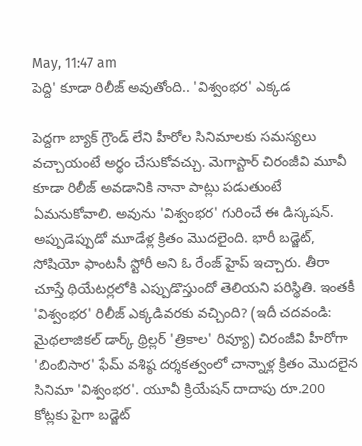May, 11:47 am
పెద్ది' కూడా రిలీజ్ అవుతోంది.. 'విశ్వంభర' ఎక్కడ

పెద్దగా బ్యాక్ గ్రౌండ్ లేని హీరోల సినిమాలకు సమస్యలు వచ్చాయంటే అర్థం చేసుకోవచ్చు. మెగాస్టార్ చిరంజీవి మూవీ కూడా రిలీజ్ అవడానికి నానా పాట్లు పడుతుంటే ఏమనుకోవాలి. అవును 'విశ్వంభర' గురించే ఈ డిస్కషన్. అప్పుడెప్పుడో మూడేళ్ల క్రితం మొదలైంది. భారీ బడ్జెట్, సోషియో ఫాంటసీ ‍స్టోరీ అని ఓ రేంజ్ హైప్ ఇచ్చారు. తీరా చూస్తే థియేటర్లలోకి ఎప్పుడొస్తుందో తెలియని పరిస్థితి. ఇంతకీ 'విశ్వంభర' రిలీజ్ ఎక్కడివరకు వచ్చింది? (ఇదీ చదవండి: మైథలాజికల్ డార్క్ థ్రిల్లర్‌ 'త్రికాల' రివ్యూ) చిరంజీవి హీరోగా 'బింబిసార' ఫేమ్ వశిష్ఠ దర్శకత్వంలో చాన్నాళ్ల క్రితం మొదలైన సినిమా 'విశ్వంభర'. యూవీ క్రియేషన్ దాదాపు రూ.200 కోట్లకు పైగా బడ్జెట్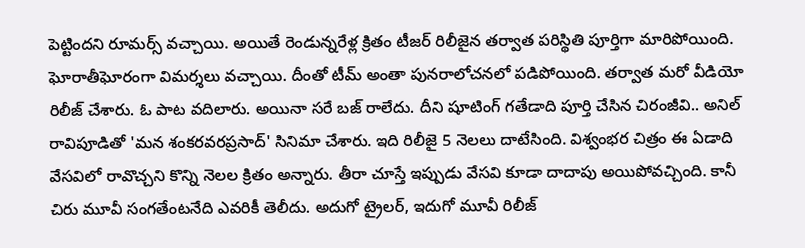పెట్టిందని రూమర్స్ వచ్చాయి. అయితే రెండున్నరేళ్ల క్రితం టీజర్ రిలీజైన తర్వాత పరిస్థితి పూర్తిగా మారిపోయింది. ఘోరాతీఘోరంగా విమర్శలు వచ్చాయి. దీంతో టీమ్ అంతా పునరాలోచనలో పడిపోయింది. తర్వాత మరో వీడియో రిలీజ్ చేశారు. ఓ పాట వదిలారు. అయినా సరే బజ్ రాలేదు. దీని షూటింగ్ గతేడాది పూర్తి చేసిన చిరంజీవి.. అనిల్ రావిపూడితో 'మన శంకరవరప్రసాద్' సినిమా చేశారు. ఇది రిలీజై 5 నెలలు దాటేసింది. విశ్వంభర చిత్రం ఈ ఏడాది వేసవిలో రావొచ్చని కొన్ని నెలల క్రితం అన్నారు. తీరా చూస్తే ఇప్పుడు వేసవి కూడా దాదాపు అయిపోవచ్చింది. కానీ చిరు మూవీ సంగతేంటనేది ఎవరికీ తెలీదు. అదుగో ట్రైలర్, ఇదుగో మూవీ రిలీజ్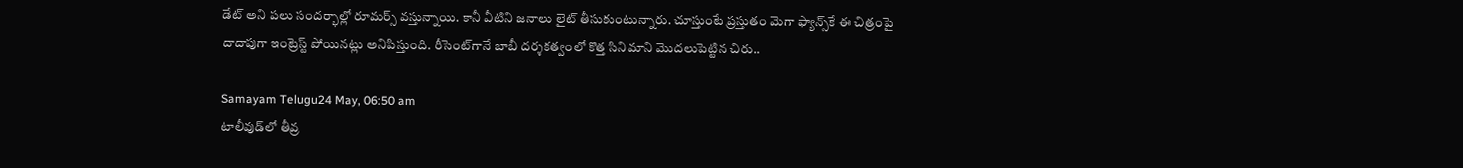డేట్ అని పలు సందర్భాల్లో రూమర్స్ వస్తున్నాయి. కానీ వీటిని జనాలు లైట్ తీసుకుంటున్నారు. చూస్తుంటే ప్రస్తుతం మెగా ఫ్యాన్స్‌కే ఈ చిత్రంపై దాదాపుగా ఇంట్రెస్ట్ పోయినట్లు అనిపిస్తుంది. రీసెంట్‌గానే బాబీ దర్శకత్వంలో కొత్త సినిమాని మొదలుపెట్టిన చిరు..

Samayam Telugu24 May, 06:50 am
టాలీవుడ్‌లో తీవ్ర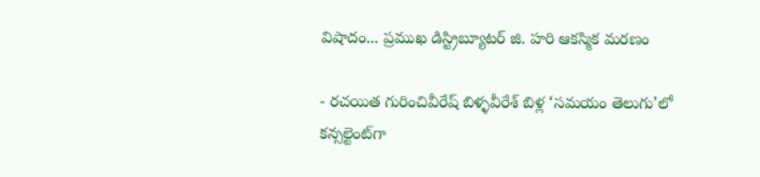విషాదం... ప్రముఖ డిస్ట్రిబ్యూటర్ జి. హరి ఆకస్మిక మరణం

- రచయిత గురించివీరేష్ బిళ్ళవీరేశ్ బిళ్ల ‘సమయం తెలుగు’లో కన్సల్టెంట్‌గా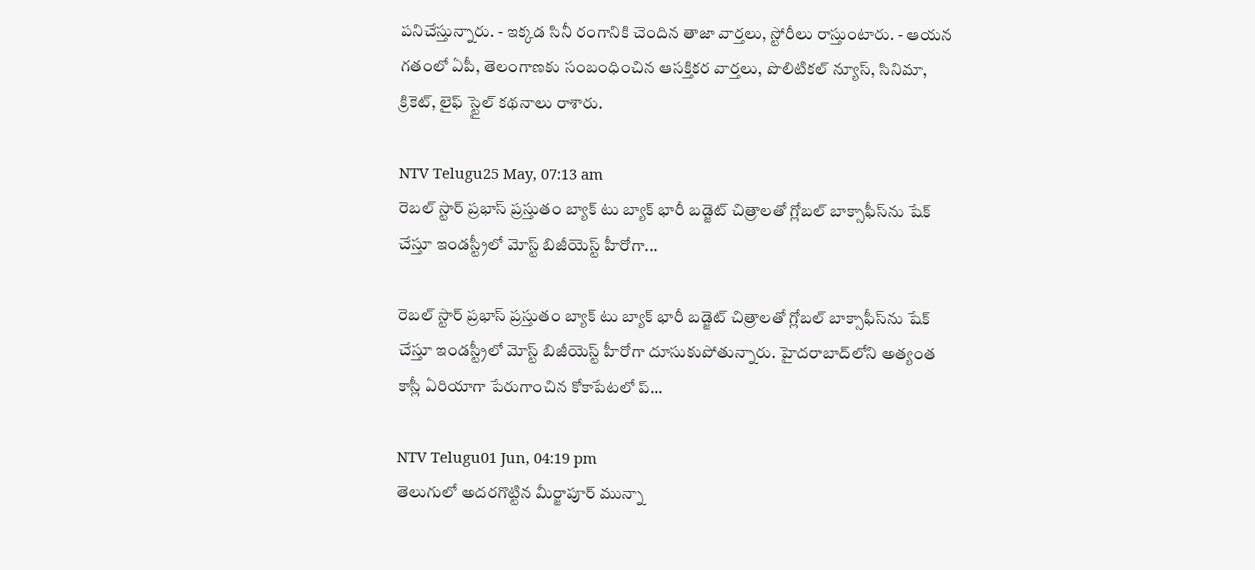పనిచేస్తున్నారు. - ఇక్కడ సినీ రంగానికి చెందిన తాజా వార్తలు, స్టోరీలు రాస్తుంటారు. - ఆయన గతంలో ఏపీ, తెలంగాణకు సంబంధించిన ఆసక్తికర వార్తలు, పొలిటికల్ న్యూస్, సినిమా, క్రికెట్, లైఫ్‌ స్టైల్ కథనాలు రాశారు.

NTV Telugu25 May, 07:13 am
రెబల్ స్టార్ ప్రభాస్ ప్రస్తుతం బ్యాక్ టు బ్యాక్ భారీ బడ్జెట్ చిత్రాలతో గ్లోబల్ బాక్సాఫీస్‌ను షేక్ చేస్తూ ఇండస్ట్రీలో మోస్ట్ బిజీయెస్ట్ హీరోగా...

రెబల్ స్టార్ ప్రభాస్ ప్రస్తుతం బ్యాక్ టు బ్యాక్ భారీ బడ్జెట్ చిత్రాలతో గ్లోబల్ బాక్సాఫీస్‌ను షేక్ చేస్తూ ఇండస్ట్రీలో మోస్ట్ బిజీయెస్ట్ హీరోగా దూసుకుపోతున్నారు. హైదరాబాద్‌లోని అత్యంత కాస్లీ ఏరియాగా పేరుగాంచిన కోకాపేటలో ప్...

NTV Telugu01 Jun, 04:19 pm
తెలుగులో అదరగొట్టిన మీర్జాపూర్ మున్నా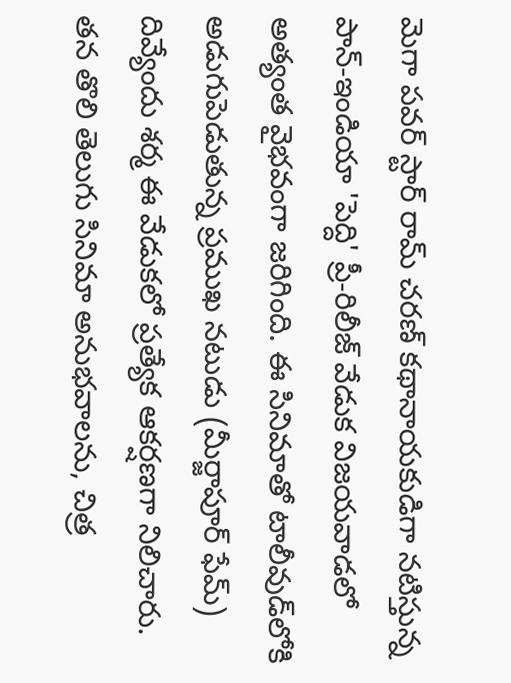మెగా పవర్ స్టార్ రామ్ చరణ్ కథానాయకుడిగా నటిస్తున్న పాన్-ఇండియా 'పెద్ది' ప్రీ-రిలీజ్ వేడుక విజయవాడలో అత్యంత వైభవంగా జరిగింది. ఈ సినిమాతో టాలీవుడ్‌లోకి అడుగుపెడుతున్న ప్రముఖ నటుడు (మీర్జాపూర్ ఫేమ్) దివ్యేందు శర్మ ఈ వేడుకలో ప్రత్యేక ఆకర్షణగా నిలిచారు. తన తొలి తెలుగు సినిమా అనుభవాలను, చిత్ర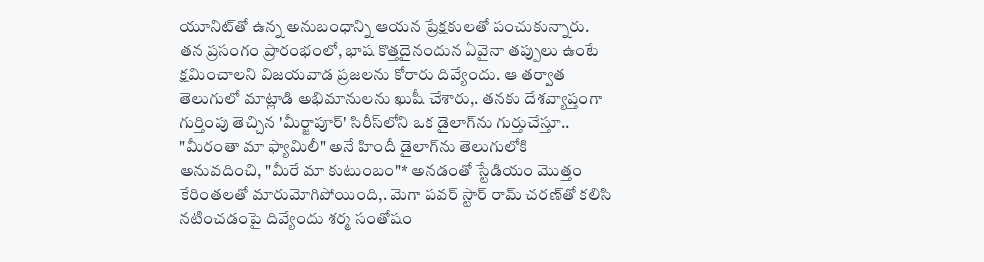యూనిట్‌తో ఉన్న అనుబంధాన్ని ఆయన ప్రేక్షకులతో పంచుకున్నారు. తన ప్రసంగం ప్రారంభంలో, భాష కొత్తదైనందున ఏవైనా తప్పులు ఉంటే క్షమించాలని విజయవాడ ప్రజలను కోరారు దివ్యేందు. ఆ తర్వాత తెలుగులో మాట్లాడి అభిమానులను ఖుషీ చేశారు,. తనకు దేశవ్యాప్తంగా గుర్తింపు తెచ్చిన 'మీర్జాపూర్' సిరీస్‌లోని ఒక డైలాగ్‌ను గుర్తుచేస్తూ.. "మీరంతా మా ఫ్యామిలీ" అనే హిందీ డైలాగ్‌ను తెలుగులోకి అనువదించి, "మీరే మా కుటుంబం"* అనడంతో స్టేడియం మొత్తం కేరింతలతో మారుమోగిపోయింది,. మెగా పవర్ స్టార్ రామ్ చరణ్‌తో కలిసి నటించడంపై దివ్యేందు శర్మ సంతోషం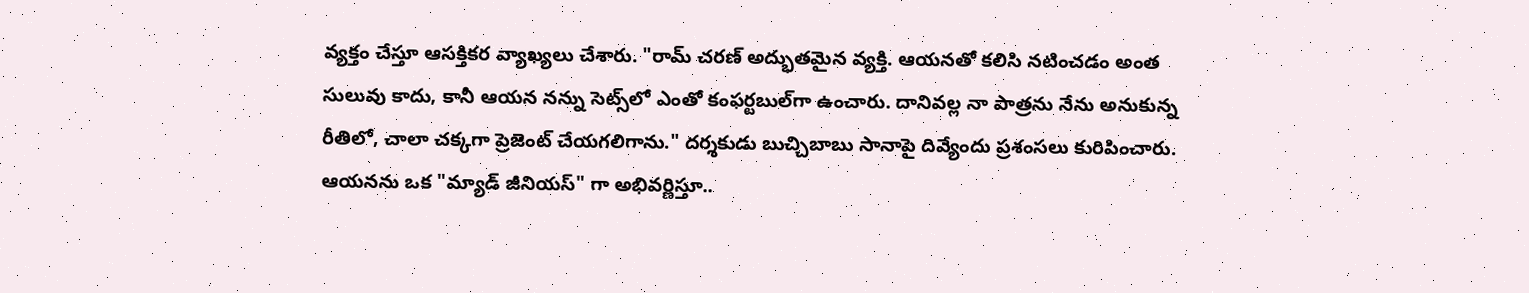వ్యక్తం చేస్తూ ఆసక్తికర వ్యాఖ్యలు చేశారు. "రామ్ చరణ్ అద్భుతమైన వ్యక్తి. ఆయనతో కలిసి నటించడం అంత సులువు కాదు, కానీ ఆయన నన్ను సెట్స్‌లో ఎంతో కంఫర్టబుల్‌గా ఉంచారు. దానివల్ల నా పాత్రను నేను అనుకున్న రీతిలో, చాలా చక్కగా ప్రెజెంట్ చేయగలిగాను." దర్శకుడు బుచ్చిబాబు సానాపై దివ్యేందు ప్రశంసలు కురిపించారు. ఆయనను ఒక "మ్యాడ్ జీనియస్" గా అభివర్ణిస్తూ..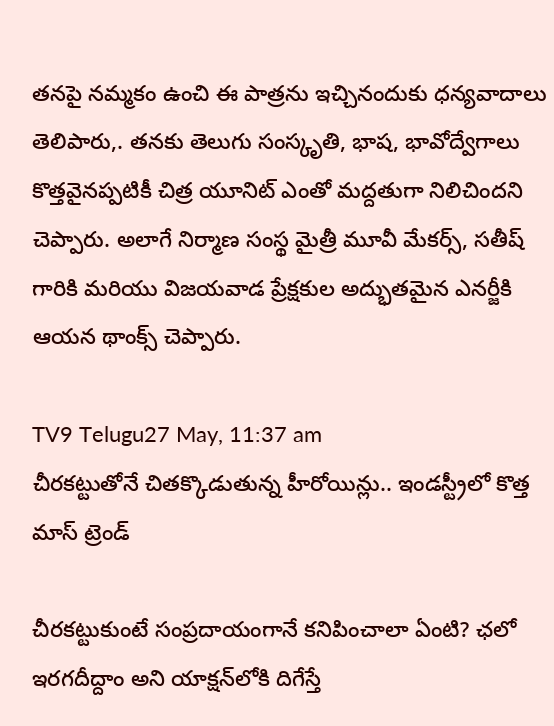తనపై నమ్మకం ఉంచి ఈ పాత్రను ఇచ్చినందుకు ధన్యవాదాలు తెలిపారు,. తనకు తెలుగు సంస్కృతి, భాష, భావోద్వేగాలు కొత్తవైనప్పటికీ చిత్ర యూనిట్ ఎంతో మద్దతుగా నిలిచిందని చెప్పారు. అలాగే నిర్మాణ సంస్థ మైత్రీ మూవీ మేకర్స్, సతీష్ గారికి మరియు విజయవాడ ప్రేక్షకుల అద్భుతమైన ఎనర్జీకి ఆయన థాంక్స్ చెప్పారు.

TV9 Telugu27 May, 11:37 am
చీరకట్టుతోనే చితక్కొడుతున్న హీరోయిన్లు.. ఇండస్ట్రీలో కొత్త మాస్ ట్రెండ్

చీరకట్టుకుంటే సంప్రదాయంగానే కనిపించాలా ఏంటి? ఛలో ఇరగదీద్దాం అని యాక్షన్‌లోకి దిగేస్తే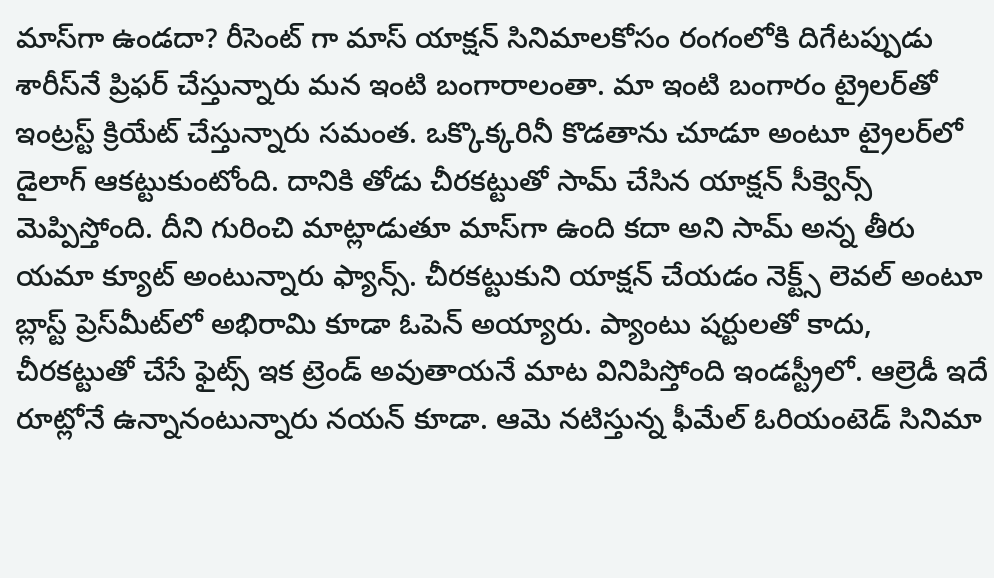మాస్‌గా ఉండదా? రీసెంట్‌ గా మాస్‌ యాక్షన్‌ సినిమాలకోసం రంగంలోకి దిగేటప్పుడు శారీస్‌నే ప్రిఫర్‌ చేస్తున్నారు మన ఇంటి బంగారాలంతా. మా ఇంటి బంగారం ట్రైలర్‌తో ఇంట్రస్ట్ క్రియేట్‌ చేస్తున్నారు సమంత. ఒక్కొక్కరినీ కొడతాను చూడూ అంటూ ట్రైలర్‌లో డైలాగ్‌ ఆకట్టుకుంటోంది. దానికి తోడు చీరకట్టుతో సామ్‌ చేసిన యాక్షన్‌ సీక్వెన్స్ మెప్పిస్తోంది. దీని గురించి మాట్లాడుతూ మాస్‌గా ఉంది కదా అని సామ్‌ అన్న తీరు యమా క్యూట్‌ అంటున్నారు ఫ్యాన్స్. చీరకట్టుకుని యాక్షన్‌ చేయడం నెక్ట్స్ లెవల్‌ అంటూ బ్లాస్ట్ ప్రెస్‌మీట్‌లో అభిరామి కూడా ఓపెన్‌ అయ్యారు. ప్యాంటు షర్టులతో కాదు, చీరకట్టుతో చేసే ఫైట్స్ ఇక ట్రెండ్‌ అవుతాయనే మాట వినిపిస్తోంది ఇండస్ట్రీలో. ఆల్రెడీ ఇదే రూట్లోనే ఉన్నానంటున్నారు నయన్‌ కూడా. ఆమె నటిస్తున్న ఫీమేల్‌ ఓరియంటెడ్‌ సినిమా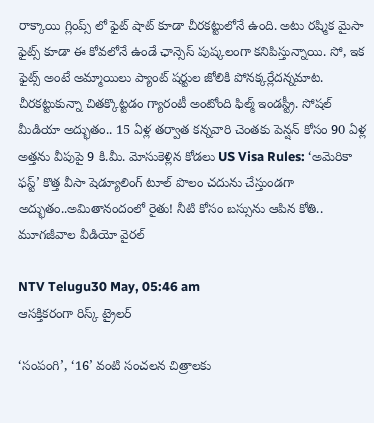రాక్కాయి గ్లింప్స్ లో ఫైట్‌ షాట్‌ కూడా చీరకట్టులోనే ఉంది. అటు రష్మిక మైసా ఫైట్స్ కూడా ఈ కోవలోనే ఉండే ఛాన్సెస్‌ పుష్కలంగా కనిపిస్తున్నాయి. సో, ఇక ఫైట్స్ అంటే అమ్మాయిలు ప్యాంట్‌ షర్టుల జోలికి పోనక్కర్లేదన్నమాట. చీరకట్టుకున్నా చితక్కొట్టడం గ్యారంటీ అంటోంది ఫిల్మ్ ఇండస్ట్రీ. సోషల్ మీడియా అద్భుతం.. 15 ఏళ్ల తర్వాత కన్నవారి చెంతకు పెన్షన్ కోసం 90 ఏళ్ల అత్తను వీపుపై 9 కి.మీ. మోసుకెళ్లిన కోడలు US Visa Rules: ‘అమెరికా ఫస్ట్’ కొత్త వీసా షెడ్యూలింగ్ టూల్‌ పొలం చదును చేస్తుండగా అద్భుతం..అమితానందంలో రైతు! నీటి కోసం బస్సును ఆపిన కోతి.. మూగజీవాల వీడియో వైరల్

NTV Telugu30 May, 05:46 am
ఆసక్తికరంగా రిస్క్ ట్రైలర్

‘సంపంగి’, ‘16’ వంటి సంచలన చిత్రాలకు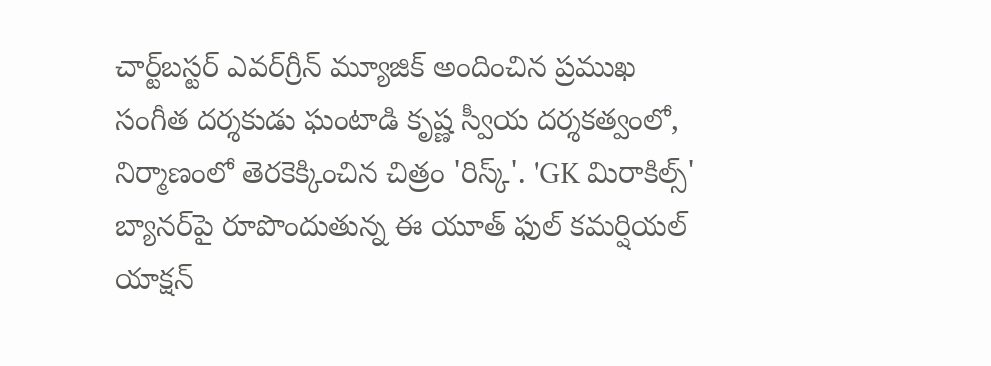చార్ట్‌బస్టర్ ఎవర్‌గ్రీన్ మ్యూజిక్ అందించిన ప్రముఖ సంగీత దర్శకుడు ఘంటాడి కృష్ణ స్వీయ దర్శకత్వంలో, నిర్మాణంలో తెరకెక్కించిన చిత్రం 'రిస్క్'. 'GK మిరాకిల్స్' బ్యానర్‌పై రూపొందుతున్న ఈ యూత్ ఫుల్ కమర్షియల్ యాక్షన్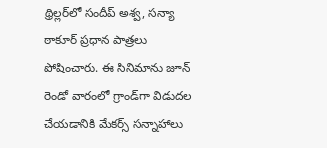థ్రిల్లర్‌లో సందీప్ అశ్వ, సన్యా ఠాకూర్ ప్రధాన పాత్రలు పోషించారు. ఈ సినిమాను జూన్ రెండో వారంలో గ్రాండ్‌గా విడుదల చేయడానికి మేకర్స్ సన్నాహాలు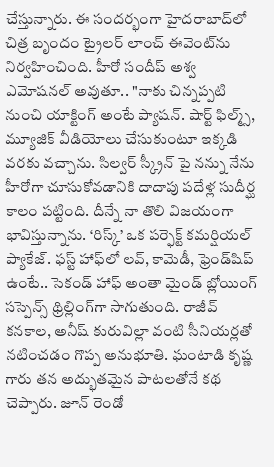చేస్తున్నారు. ఈ సందర్భంగా హైదరాబాద్‌లో చిత్ర బృందం ట్రైలర్ లాంచ్ ఈవెంట్‌ను నిర్వహించింది. హీరో సందీప్ అశ్వ ఎమోషనల్ అవుతూ.. "నాకు చిన్నప్పటి నుంచి యాక్టింగ్ అంటే ప్యాషన్. షార్ట్ ఫిల్మ్స్, మ్యూజిక్ వీడియోలు చేసుకుంటూ ఇక్కడి వరకు వచ్చాను. సిల్వర్ స్క్రీన్ పై నన్ను నేను హీరోగా చూసుకోవడానికి దాదాపు పదేళ్ల సుదీర్ఘ కాలం పట్టింది. దీన్నే నా తొలి విజయంగా భావిస్తున్నాను. ‘రిస్క్’ ఒక పర్ఫెక్ట్ కమర్షియల్ ప్యాకేజ్. ఫస్ట్ హాఫ్‌లో లవ్, కామెడీ, ఫ్రెండ్‌షిప్ ఉంటే.. సెకండ్ హాఫ్ అంతా మైండ్ బ్లోయింగ్ సస్పెన్స్ థ్రిల్లింగ్‌గా సాగుతుంది. రాజీవ్ కనకాల, అనీష్ కురువిల్లా వంటి సీనియర్లతో నటించడం గొప్ప అనుభూతి. ఘంటాడి కృష్ణ గారు తన అద్భుతమైన పాటలతోనే కథ చెప్పారు. జూన్ రెండో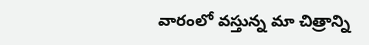వారంలో వస్తున్న మా చిత్రాన్ని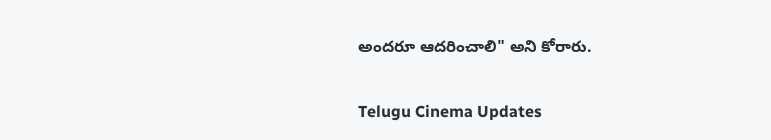అందరూ ఆదరించాలి" అని కోరారు.

Telugu Cinema Updates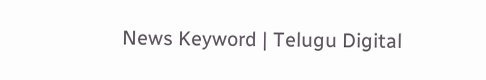News Keyword | Telugu Digital